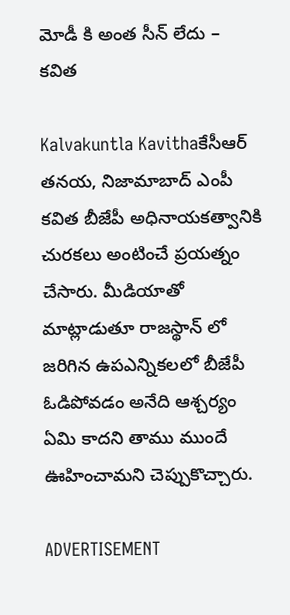మోడీ కి అంత సీన్ లేదు – కవిత

Kalvakuntla Kavithaకేసీఆర్ తనయ, నిజామాబాద్ ఎంపీ కవిత బీజేపీ అధినాయకత్వానికి చురకలు అంటించే ప్రయత్నం చేసారు. మీడియాతో మాట్లాడుతూ రాజస్థాన్ లో జరిగిన ఉపఎన్నికలలో బీజేపీ ఓడిపోవడం అనేది ఆశ్చర్యం ఏమి కాదని తాము ముందే ఊహించామని చెప్పుకొచ్చారు.

ADVERTISEMENT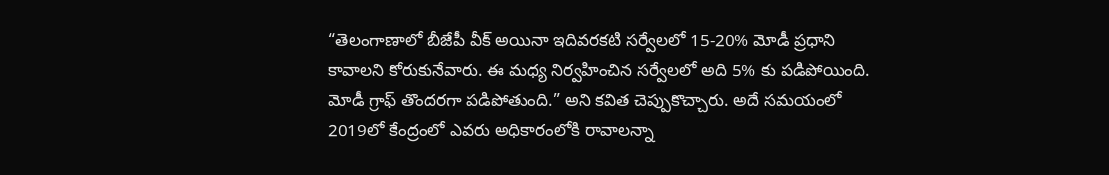“తెలంగాణాలో బీజేపీ వీక్ అయినా ఇదివరకటి సర్వేలలో 15-20% మోడీ ప్రధాని కావాలని కోరుకునేవారు. ఈ మధ్య నిర్వహించిన సర్వేలలో అది 5% కు పడిపోయింది. మోడీ గ్రాఫ్ తొందరగా పడిపోతుంది.” అని కవిత చెప్పుకొచ్చారు. అదే సమయంలో 2019లో కేంద్రంలో ఎవరు అధికారంలోకి రావాలన్నా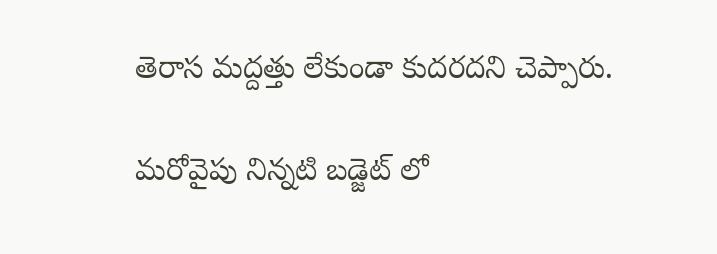తెరాస మద్దత్తు లేకుండా కుదరదని చెప్పారు.

మరోవైపు నిన్నటి బడ్జెట్ లో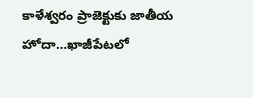కాళేశ్వరం ప్రాజెక్టుకు జాతీయ హోదా…ఖాజీపేటలో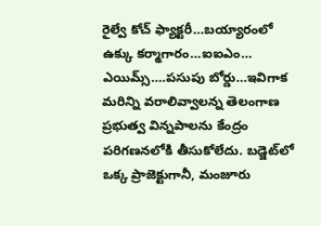రైల్వే కోచ్‌ ఫ్యాక్టరీ…బయ్యారంలో ఉక్కు కర్మాగారం…ఐఐఎం… ఎయిమ్స్‌….పసుపు బోర్డు…ఇవిగాక మరిన్ని వరాలివ్వాలన్న తెలంగాణ ప్రభుత్వ విన్నపాలను కేంద్రం పరిగణనలోకి తీసుకోలేదు. బడ్జెట్‌లో ఒక్క ప్రాజెక్టుగానీ, మంజూరు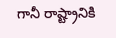గానీ రాష్ట్రానికి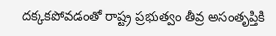దక్కకపోవడంతో రాష్ట్ర ప్రభుత్వం తీవ్ర అసంతృప్తికి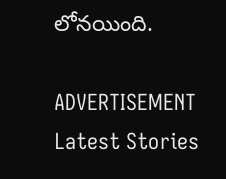లోనయింది.

ADVERTISEMENT
Latest Stories